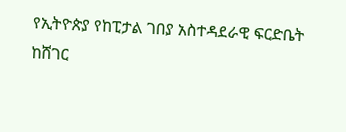የኢትዮጵያ የከፒታል ገበያ አስተዳደራዊ ፍርድቤት ከሸገር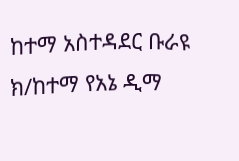ከተማ አስተዳደር ቡራዩ ክ/ከተማ የአኔ ዲማ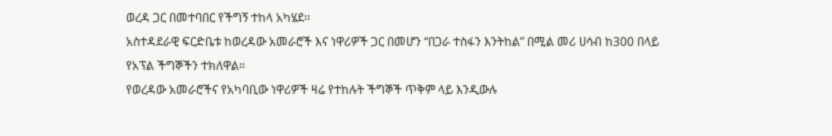ወረዳ ጋር በመተባበር የችግኝ ተከላ አካሄደ፡፡
አስተዳደራዊ ፍርድቤቱ ከወረዳው አመራሮች እና ነዋሪዎች ጋር በመሆን “በጋራ ተስፋን እንትከል” በሚል መሪ ሀሳብ ከ300 በላይ የአፕል ችግኞችን ተክለዋል።
የወረዳው አመራሮችና የአካባቢው ነዋሪዎች ዛሬ የተከሉት ችግኞች ጥቅም ላይ እንዲውሉ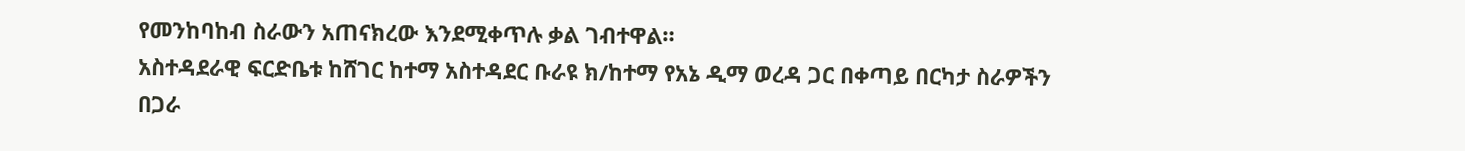የመንከባከብ ስራውን አጠናክረው እንደሚቀጥሉ ቃል ገብተዋል።
አስተዳደራዊ ፍርድቤቱ ከሸገር ከተማ አስተዳደር ቡራዩ ክ/ከተማ የአኔ ዲማ ወረዳ ጋር በቀጣይ በርካታ ስራዎችን በጋራ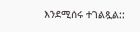እንደሚሰሩ ተገልጿል::